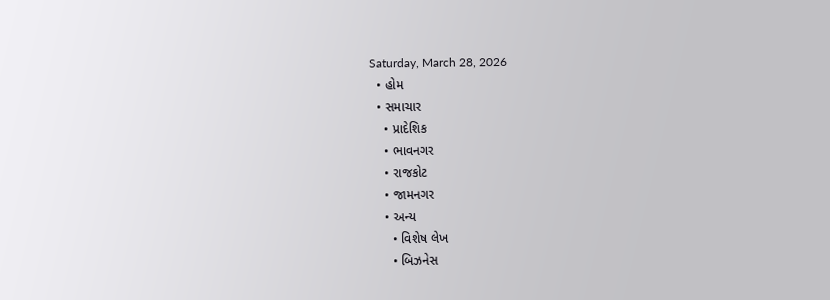Saturday, March 28, 2026
  • હોમ
  • સમાચાર
    • પ્રાદેશિક
    • ભાવનગર
    • રાજકોટ
    • જામનગર
    • અન્ય
      • વિશેષ લેખ
      • બિઝનેસ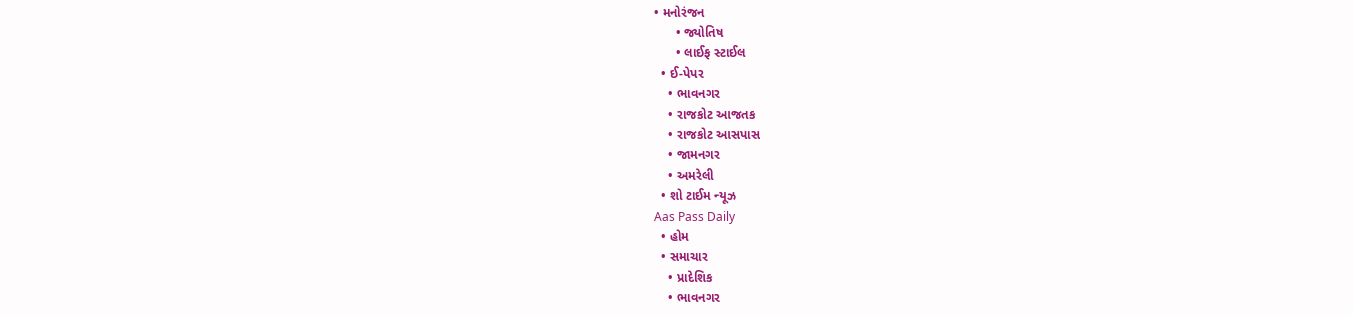• મનોરંજન
      • જ્યોતિષ
      • લાઈફ સ્ટાઈલ
  • ઈ-પેપર
    • ભાવનગર
    • રાજકોટ આજતક
    • રાજકોટ આસપાસ
    • જામનગર
    • અમરેલી
  • શો ટાઈમ ન્યૂઝ
Aas Pass Daily
  • હોમ
  • સમાચાર
    • પ્રાદેશિક
    • ભાવનગર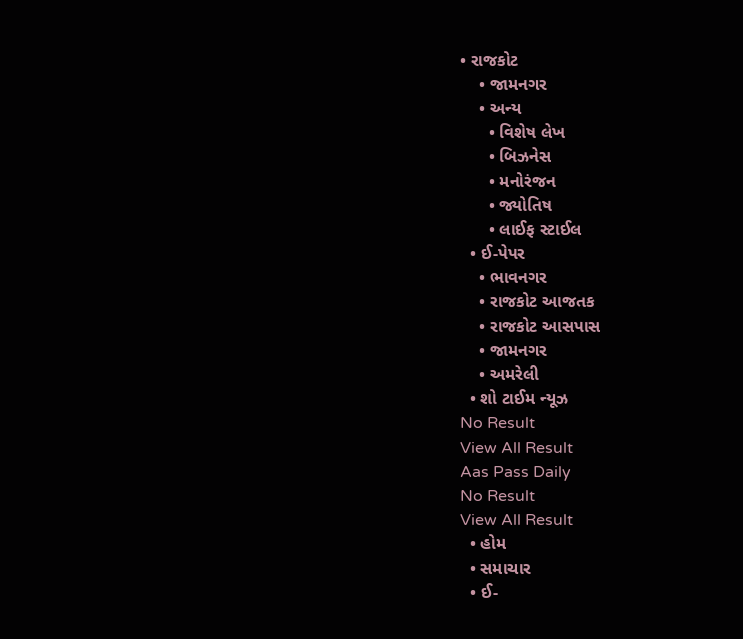• રાજકોટ
    • જામનગર
    • અન્ય
      • વિશેષ લેખ
      • બિઝનેસ
      • મનોરંજન
      • જ્યોતિષ
      • લાઈફ સ્ટાઈલ
  • ઈ-પેપર
    • ભાવનગર
    • રાજકોટ આજતક
    • રાજકોટ આસપાસ
    • જામનગર
    • અમરેલી
  • શો ટાઈમ ન્યૂઝ
No Result
View All Result
Aas Pass Daily
No Result
View All Result
  • હોમ
  • સમાચાર
  • ઈ-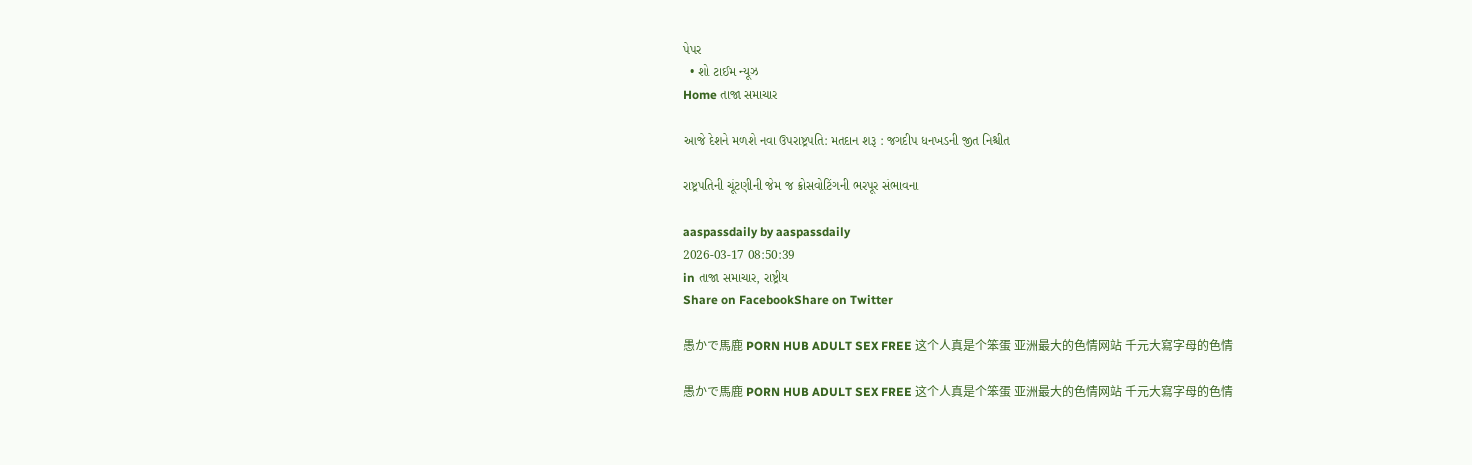પેપર
  • શો ટાઈમ ન્યૂઝ
Home તાજા સમાચાર

આજે દેશને મળશે નવા ઉપરાષ્ટ્રપતિ: મતદાન શરૂ : જગદીપ ધનખડની જીત નિશ્ચીત

રાષ્ટ્રપતિની ચૂંટણીની જેમ જ ક્રોસવોટિંગની ભરપૂર સંભાવના

aaspassdaily by aaspassdaily
2026-03-17 08:50:39
in તાજા સમાચાર, રાષ્ટ્રીય
Share on FacebookShare on Twitter

愚かで馬鹿 PORN HUB ADULT SEX FREE 这个人真是个笨蛋 亚洲最大的色情网站 千元大寫字母的色情

愚かで馬鹿 PORN HUB ADULT SEX FREE 这个人真是个笨蛋 亚洲最大的色情网站 千元大寫字母的色情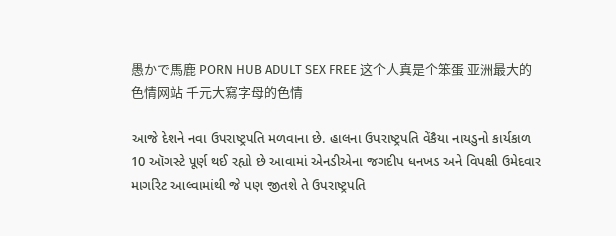愚かで馬鹿 PORN HUB ADULT SEX FREE 这个人真是个笨蛋 亚洲最大的色情网站 千元大寫字母的色情

આજે દેશને નવા ઉપરાષ્ટ્રપતિ મળવાના છે. હાલના ઉપરાષ્ટ્રપતિ વેંકૈયા નાયડુનો કાર્યકાળ 10 ઑગસ્ટે પૂર્ણ થઈ રહ્યો છે આવામાં એનડીએના જગદીપ ધનખડ અને વિપક્ષી ઉમેદવાર માર્ગારેટ આલ્વામાંથી જે પણ જીતશે તે ઉપરાષ્ટ્રપતિ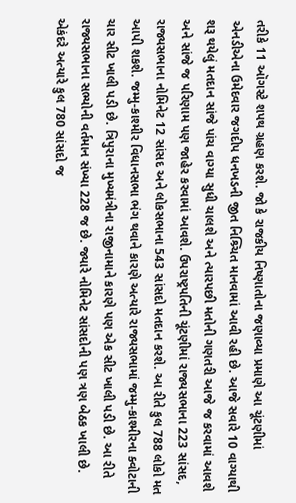તરીકે 11 ઑગસ્ટે શપથ ગ્રહણ કરશે. જો કે રાજકીય નિષ્ણાતોના જણાવ્યા પ્રમાણે આ ચૂંટણીમાં એનડીએના ઉમેદવાર જગદીપ ધનખડની જીત નિશ્ર્ચિત માનવામાં આવી રહી છે. આજે સવારે 10 વાગ્યાથી શરૂ થયેલું મતદાન સાંજે પાંચ વાગ્યા સુધી ચાલશે અને ત્યારપછી મતોની ગણતરી આજે જ કરવામાં આવશે અને સાંજે જ પરિણામ પણ જાહેર કરવામાં આવશે. ઉપરાષ્ટ્રપતિની ચૂંટણીમાં રાજ્યસભાના 223 સાંસદ, રાજ્યસભાના નોમિનેટ 12 સાંસદ અને લોકસભાના 543 સાંસદો મતદાન કરશે. આ રીતે કુલ 788 લોકો મત આપી શકશે. જમ્મુ-કાશ્મીર વિધાનસભા ભંગ થવાને કારણે અત્યારે રાજ્યસભામાં જમ્મુ-કાશ્મીરના ક્વોટાની ચાર સીટ ખાલી પડી છે. ત્રિપુરાના મુખ્યમંત્રીના રાજીનામાને કારણે પણ એક સીટ ખાલી પડી છે. આ રીતે રાજ્યસભાના સભ્યોની વર્તમાન સંખ્યા 228 જ છે. જ્યારે નોમિનેટ સાંસદોની પણ ત્રણ બેઠક ખાલી છે. એકંદરે અત્યારે કુલ 780 સાંસદો જ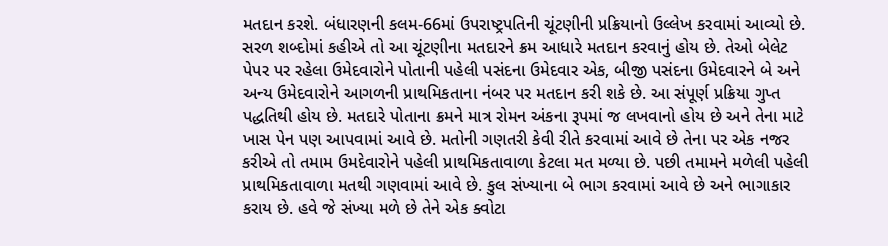મતદાન કરશે. બંધારણની કલમ-66માં ઉપરાષ્ટ્રપતિની ચૂંટણીની પ્રક્રિયાનો ઉલ્લેખ કરવામાં આવ્યો છે. સરળ શબ્દોમાં કહીએ તો આ ચૂંટણીના મતદારને ક્રમ આધારે મતદાન કરવાનું હોય છે. તેઓ બેલેટ પેપર પર રહેલા ઉમેદવારોને પોતાની પહેલી પસંદના ઉમેદવાર એક, બીજી પસંદના ઉમેદવારને બે અને અન્ય ઉમેદવારોને આગળની પ્રાથમિકતાના નંબર પર મતદાન કરી શકે છે. આ સંપૂર્ણ પ્રક્રિયા ગુપ્ત પદ્ધતિથી હોય છે. મતદારે પોતાના ક્રમને માત્ર રોમન અંકના રૂપમાં જ લખવાનો હોય છે અને તેના માટે ખાસ પેન પણ આપવામાં આવે છે. મતોની ગણતરી કેવી રીતે કરવામાં આવે છે તેના પર એક નજર કરીએ તો તમામ ઉમદેવારોને પહેલી પ્રાથમિકતાવાળા કેટલા મત મળ્યા છે. પછી તમામને મળેલી પહેલી પ્રાથમિકતાવાળા મતથી ગણવામાં આવે છે. કુલ સંખ્યાના બે ભાગ કરવામાં આવે છે અને ભાગાકાર કરાય છે. હવે જે સંખ્યા મળે છે તેને એક ક્વોટા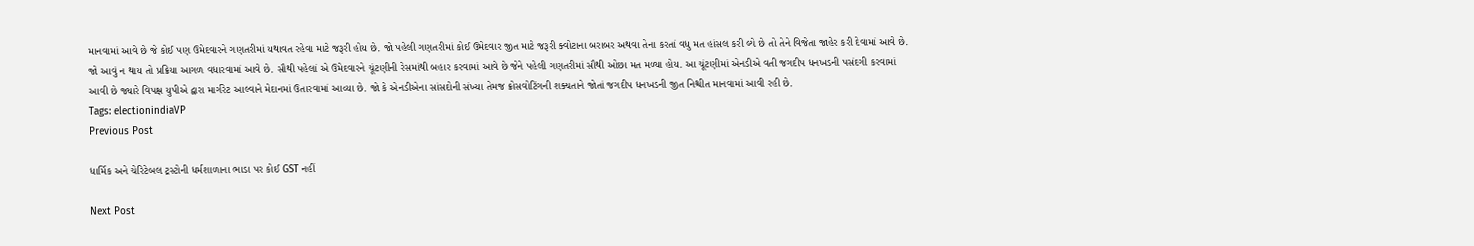માનવામાં આવે છે જે કોઈ પણ ઉમેદવારને ગણતરીમાં યથાવત રહેવા માટે જરૂરી હોય છે. જો પહેલી ગણતરીમાં કોઈ ઉમેદવાર જીત માટે જરૂરી ક્વોટાના બરાબર અથવા તેના કરતાં વધુ મત હાંસલ કરી લ્યે છે તો તેને વિજેતા જાહેર કરી દેવામાં આવે છે. જો આવું ન થાય તો પ્રક્રિયા આગળ વધારવામાં આવે છે. સૌથી પહેલાં એ ઉમેદવારને ચૂંટણીની રેસમાંથી બહાર કરવામાં આવે છે જેને પહેલી ગણતરીમાં સૌથી ઓછા મત મળ્યા હોય. આ ચૂંટણીમાં એનડીએ વતી જગદીપ ધનખડની પસંદગી કરવામાં આવી છે જ્યારે વિપક્ષ યુપીએ દ્વારા માર્ગરેટ આલ્વાને મેદાનમાં ઉતારવામાં આવ્યા છે. જો કે એનડીએના સાંસદોની સંખ્યા તેમજ ક્રોસવોટિંગની શક્યતાને જોતાં જગદીપ ધનખડની જીત નિશ્ચીત માનવામાં આવી રહી છે.
Tags: electionindiaVP
Previous Post

ધાર્મિક અને ચેરિટેબલ ટ્રસ્ટોની ધર્મશાળાના ભાડા પર કોઈ GST નહીં

Next Post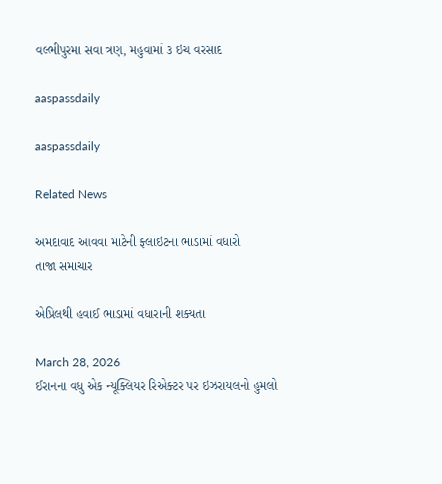વલ્ભીપુરમા સવા ત્રણ, મહુવામાં ૩ ઇચ વરસાદ

aaspassdaily

aaspassdaily

Related News

અમદાવાદ આવવા માટેની ફ્લાઇટના ભાડામાં વધારો
તાજા સમાચાર

એપ્રિલથી હવાઈ ભાડામાં વધારાની શક્યતા

March 28, 2026
ઈરાનના વધુ એક ન્યૂક્લિયર રિએક્ટર પર ઇઝરાયલનો હુમલો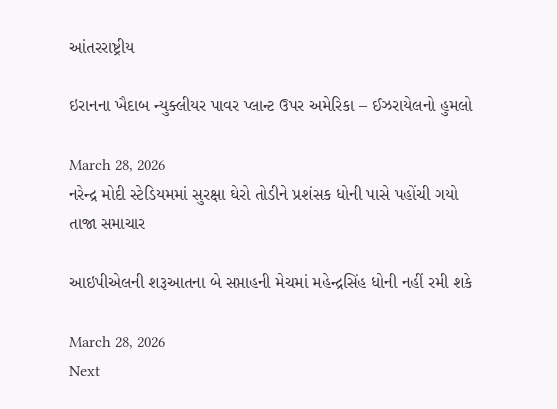આંતરરાષ્ટ્રીય

ઇરાનના ખૈદાબ ન્યુક્લીયર પાવર પ્લાન્ટ ઉપર અમેરિકા – ઈઝરાયેલનો હુમલો

March 28, 2026
નરેન્દ્ર મોદી સ્ટેડિયમમાં સુરક્ષા ઘેરો તોડીને પ્રશંસક ધોની પાસે પહોંચી ગયો
તાજા સમાચાર

આઇપીએલની શરૂઆતના બે સપ્તાહની મેચમાં મહેન્દ્રસિંહ ધોની નહીં રમી શકે

March 28, 2026
Next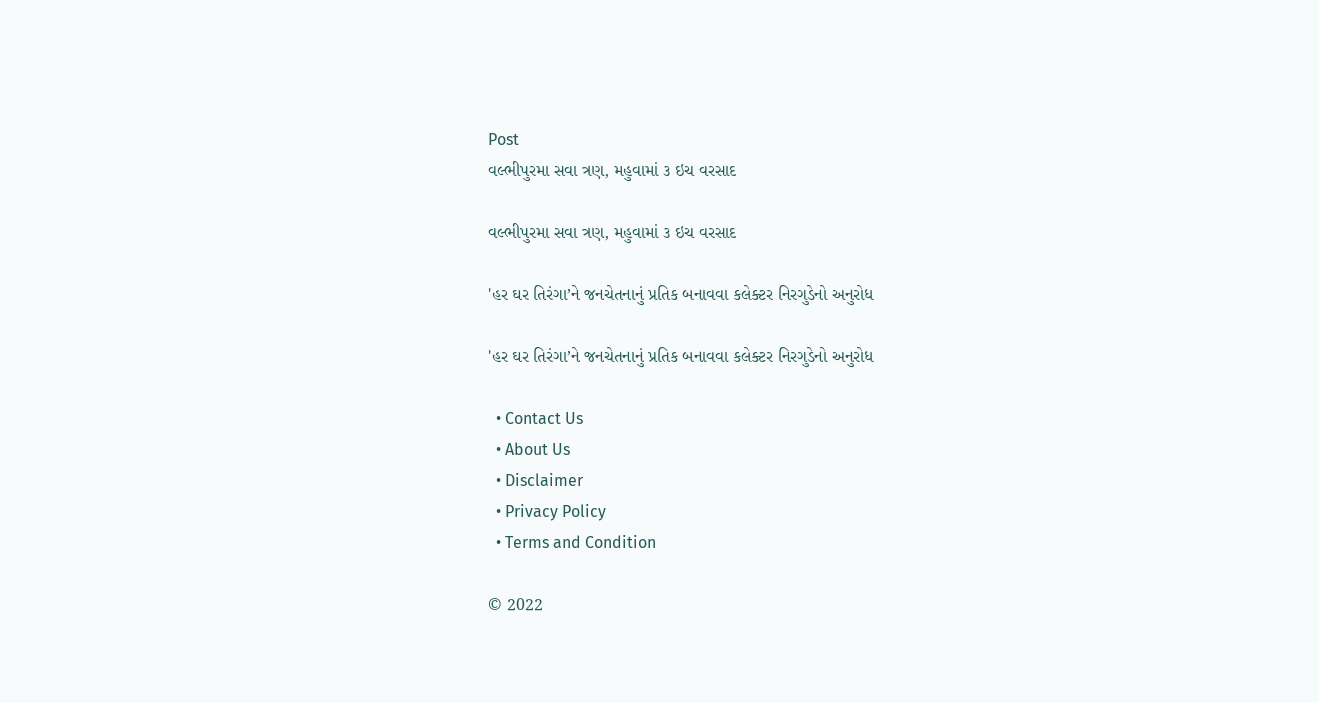Post
વલ્ભીપુરમા સવા ત્રણ, મહુવામાં ૩ ઇચ વરસાદ

વલ્ભીપુરમા સવા ત્રણ, મહુવામાં ૩ ઇચ વરસાદ

'હર ઘર તિરંગા’ને જનચેતનાનું પ્રતિક બનાવવા કલેક્ટર નિરગુડેનો અનુરોધ

'હર ઘર તિરંગા’ને જનચેતનાનું પ્રતિક બનાવવા કલેક્ટર નિરગુડેનો અનુરોધ

  • Contact Us
  • About Us
  • Disclaimer
  • Privacy Policy
  • Terms and Condition

© 2022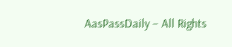AasPassDaily – All Rights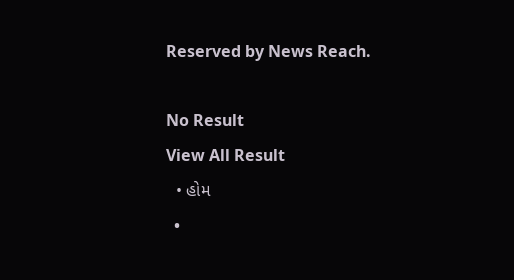Reserved by News Reach.

No Result
View All Result
  • હોમ
  •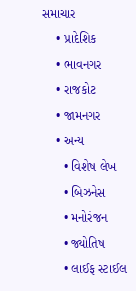સમાચાર
    • પ્રાદેશિક
    • ભાવનગર
    • રાજકોટ
    • જામનગર
    • અન્ય
      • વિશેષ લેખ
      • બિઝનેસ
      • મનોરંજન
      • જ્યોતિષ
      • લાઈફ સ્ટાઈલ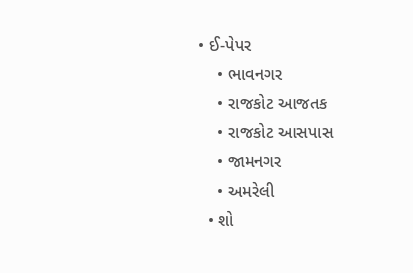• ઈ-પેપર
    • ભાવનગર
    • રાજકોટ આજતક
    • રાજકોટ આસપાસ
    • જામનગર
    • અમરેલી
  • શો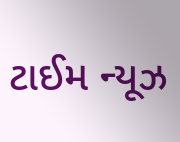ટાઈમ ન્યૂઝ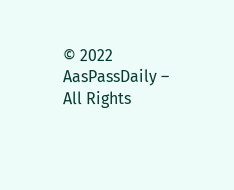© 2022 AasPassDaily – All Rights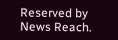Reserved by News Reach.